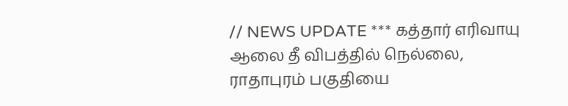// NEWS UPDATE *** கத்தார் எரிவாயு ஆலை தீ விபத்தில் நெல்லை, ராதாபுரம் பகுதியை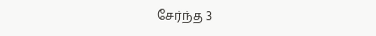சேர்ந்த 3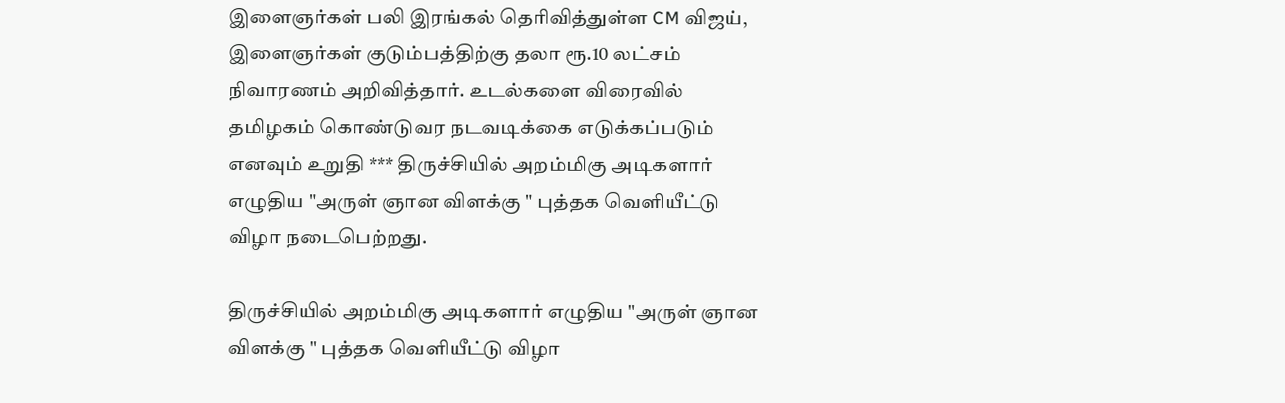இளைஞர்கள் பலி இரங்கல் தெரிவித்துள்ள CM விஜய், இளைஞர்கள் குடும்பத்திற்கு தலா ரூ.10 லட்சம் நிவாரணம் அறிவித்தார். உடல்களை விரைவில் தமிழகம் கொண்டுவர நடவடிக்கை எடுக்கப்படும் எனவும் உறுதி *** திருச்சியில் அறம்மிகு அடிகளார் எழுதிய "அருள் ஞான விளக்கு " புத்தக வெளியீட்டு விழா நடைபெற்றது.

திருச்சியில் அறம்மிகு அடிகளார் எழுதிய "அருள் ஞான விளக்கு " புத்தக வெளியீட்டு விழா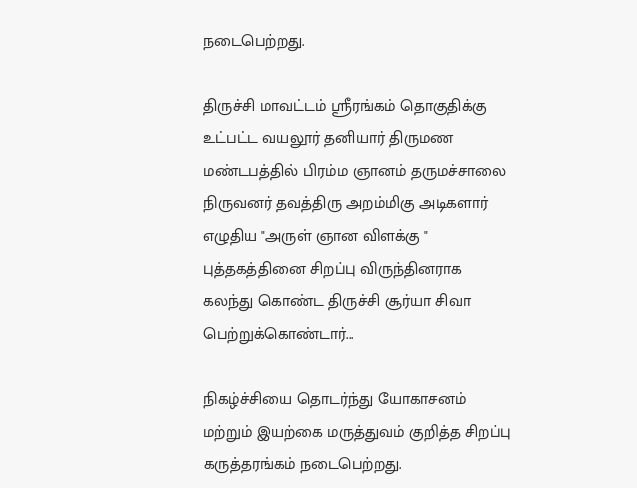நடைபெற்றது.

திருச்சி மாவட்டம் ஸ்ரீரங்கம் தொகுதிக்கு உட்பட்ட வயலூர் தனியார் திருமண மண்டபத்தில் பிரம்ம ஞானம் தருமச்சாலை நிருவனர் தவத்திரு அறம்மிகு அடிகளார் எழுதிய "அருள் ஞான விளக்கு "  புத்தகத்தினை சிறப்பு விருந்தினராக கலந்து கொண்ட திருச்சி சூர்யா சிவா  பெற்றுக்கொண்டார்...

நிகழ்ச்சியை தொடர்ந்து யோகாசனம் மற்றும் இயற்கை மருத்துவம் குறித்த சிறப்பு கருத்தரங்கம் நடைபெற்றது.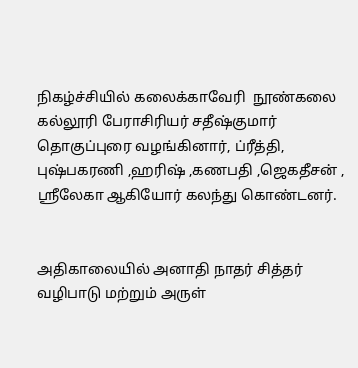நிகழ்ச்சியில் கலைக்காவேரி  நூண்கலை கல்லூரி பேராசிரியர் சதீஷ்குமார் தொகுப்புரை வழங்கினார், ப்ரீத்தி, புஷ்பகரணி ,ஹரிஷ் ,கணபதி ,ஜெகதீசன் , ஸ்ரீலேகா ஆகியோர் கலந்து கொண்டனர்.


அதிகாலையில் அனாதி நாதர் சித்தர் வழிபாடு மற்றும் அருள்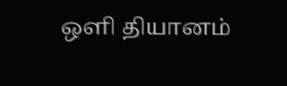ஒளி தியானம்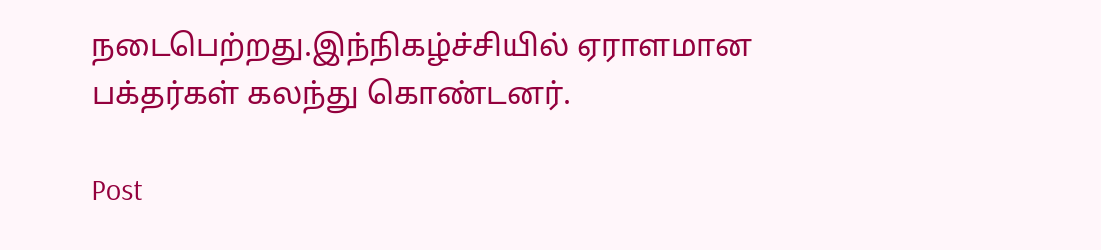நடைபெற்றது.இந்நிகழ்ச்சியில் ஏராளமான பக்தர்கள் கலந்து கொண்டனர்.

Post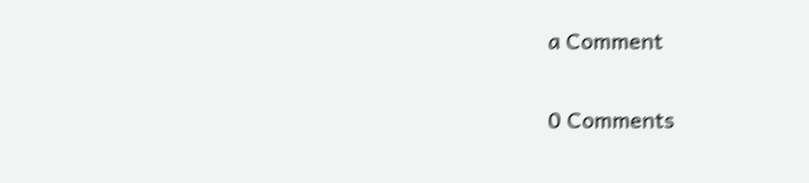a Comment

0 Comments